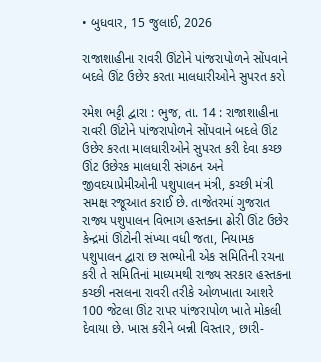• બુધવાર, 15 જુલાઈ, 2026

રાજાશાહીના રાવરી ઊંટોને પાંજરાપોળને સોંપવાને બદલે ઊંટ ઉછેર કરતા માલધારીઓને સુપરત કરો

રમેશ ભટ્ટી દ્વારા : ભુજ, તા. 14 : રાજાશાહીના રાવરી ઊંટોને પાંજરાપોળને સોંપવાને બદલે ઊંટ ઉછેર કરતા માલધારીઓને સુપરત કરી દેવા કચ્છ ઊંટ ઉછેરક માલધારી સંગઠન અને જીવદયાપ્રેમીઓની પશુપાલન મંત્રી, કચ્છી મંત્રી સમક્ષ રજૂઆત કરાઈ છે. તાજેતરમાં ગુજરાત રાજ્ય પશુપાલન વિભાગ હસ્તક્ના ઢોરી ઊંટ ઉછેર કેન્દ્રમાં ઊંટોની સંખ્યા વધી જતા, નિયામક પશુપાલન દ્વારા છ સભ્યોની એક સમિતિની રચના કરી તે સમિતિનાં માધ્યમથી રાજ્ય સરકાર હસ્તકના કચ્છી નસલના રાવરી તરીકે ઓળખાતા આશરે 100 જેટલા ઊંટ રાપર પાંજરાપોળ ખાતે મોકલી દેવાયા છે. ખાસ કરીને બન્ની વિસ્તાર, છારી-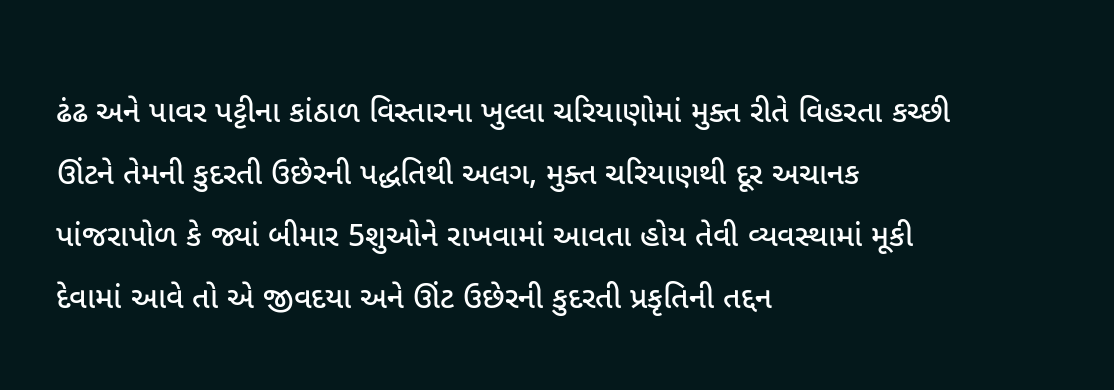ઢંઢ અને પાવર પટ્ટીના કાંઠાળ વિસ્તારના ખુલ્લા ચરિયાણોમાં મુક્ત રીતે વિહરતા કચ્છી ઊંટને તેમની કુદરતી ઉછેરની પદ્ધતિથી અલગ, મુક્ત ચરિયાણથી દૂર અચાનક પાંજરાપોળ કે જ્યાં બીમાર 5શુઓને રાખવામાં આવતા હોય તેવી વ્યવસ્થામાં મૂકી દેવામાં આવે તો એ જીવદયા અને ઊંટ ઉછેરની કુદરતી પ્રકૃતિની તદ્દન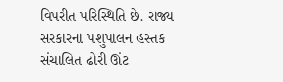વિપરીત પરિસ્થિતિ છે. રાજ્ય સરકારના પશુપાલન હસ્તક સંચાલિત ઢોરી ઊંટ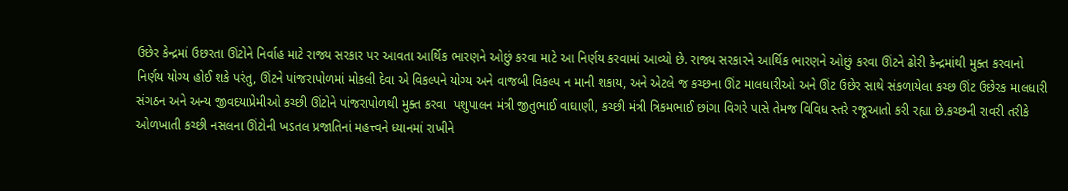ઉછેર કેન્દ્રમાં ઉછરતા ઊંટોને નિર્વાહ માટે રાજ્ય સરકાર પર આવતા આર્થિક ભારણને ઓછું કરવા માટે આ નિર્ણય કરવામાં આવ્યો છે. રાજ્ય સરકારને આર્થિક ભારણને ઓછું કરવા ઊંટને ઢોરી કેન્દ્રમાંથી મુક્ત કરવાનો નિર્ણય યોગ્ય હોઈ શકે પરંતુ, ઊંટને પાંજરાપોળમાં મોકલી દેવા એ વિકલ્પને યોગ્ય અને વાજબી વિકલ્પ ન માની શકાય, અને એટલે જ કચ્છના ઊંટ માલધારીઓ અને ઊંટ ઉછેર સાથે સંકળાયેલા કચ્છ ઊંટ ઉછેરક માલધારી સંગઠન અને અન્ય જીવદયાપ્રેમીઓ કચ્છી ઊંટોને પાંજરાપોળથી મુક્ત કરવા  પશુપાલન મંત્રી જીતુભાઈ વાઘાણી, કચ્છી મંત્રી ત્રિકમભાઈ છાંગા વિગરે પાસે તેમજ વિવિધ સ્તરે રજૂઆતો કરી રહ્યા છે.કચ્છની રાવરી તરીકે ઓળખાતી કચ્છી નસલના ઊંટોની ખડતલ પ્રજાતિનાં મહત્ત્વને ધ્યાનમાં રાખીને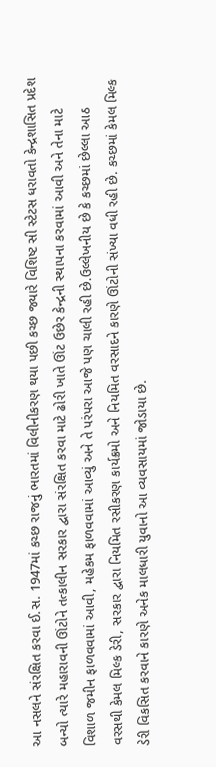આ નસલને સંરક્ષિત કરવા ઈ.સ. 1947માં કચ્છ રાજનું ભારતમાં વિલીનીકરણ થયા પછી કચ્છ જ્યારે વિશિષ્ટ સી સ્ટેટસ ધરાવતો કેન્દ્રશાસિત પ્રદેશ બન્યો ત્યારે મહારાવની ઊંટોને તત્કાલીન સરકાર દ્વારા સંરક્ષિત કરવા માટે ઢોરી ખાતે ઊંટ ઉછેર કેન્દ્રની સ્થાપના કરવામાં આવી અને તેના માટે વિશાળ જમીન ફાળવવામાં આવી, મહેકમ ફાળવવામાં આવ્યું અને તે પરંપરા આજે પણ ચાલી રહી છે.ઉલ્લેખનીય છે કે કચ્છમાં છેલ્લા આઠ વરસથી કેમલ મિલ્ક ડેરી, સરકાર દ્વારા નિયમિત રસીકરણ કાર્યક્રમો અને નિયમિત વરસાદને કારણે ઊંટોની સંખ્યા વધી રહી છે. કચ્છમાં કેમલ મિલ્ક ડેરી વિકસિત કરવાને કારણે અનેક માલધારી યુવાનો આ વ્યવસાયમાં જોડાયા છે.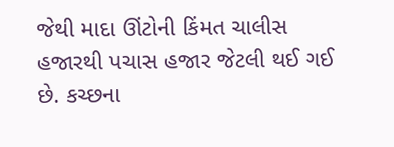જેથી માદા ઊંટોની કિંમત ચાલીસ હજારથી પચાસ હજાર જેટલી થઈ ગઈ છે. કચ્છના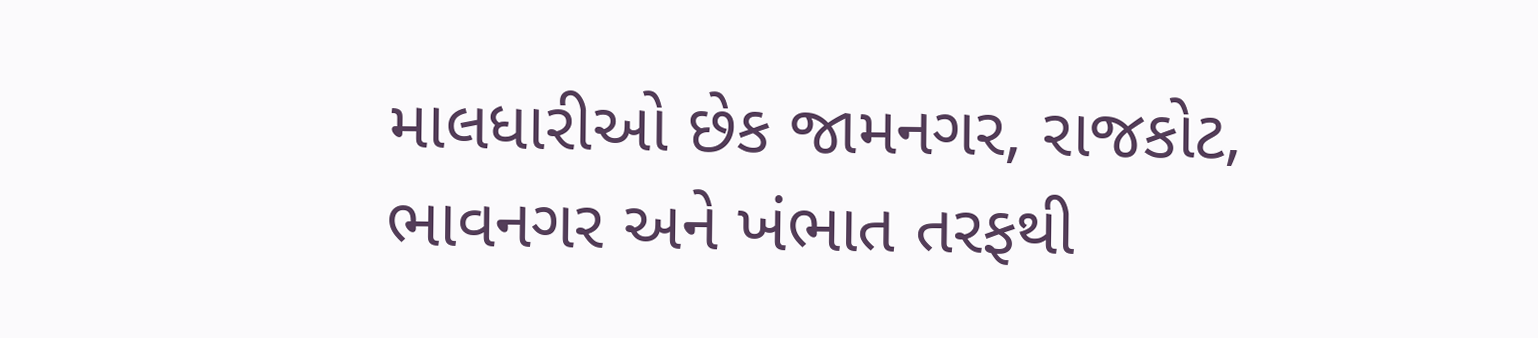માલધારીઓ છેક જામનગર, રાજકોટ, ભાવનગર અને ખંભાત તરફથી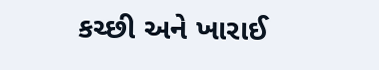કચ્છી અને ખારાઈ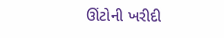ઊંટોની ખરીદી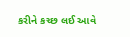કરીને કચ્છ લઈ આવે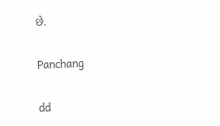છે.

Panchang

dd